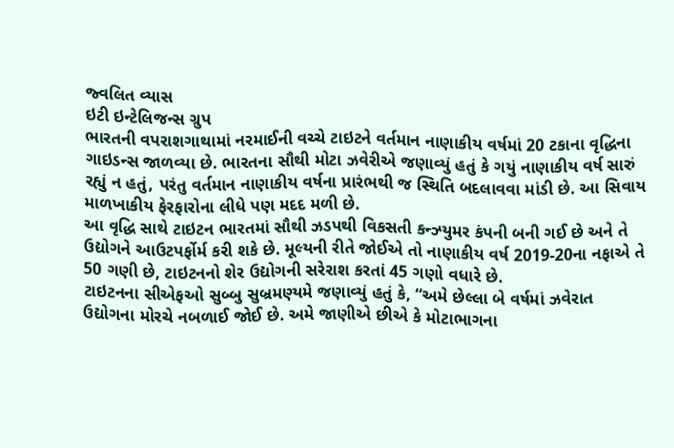જ્વલિત વ્યાસ
ઇટી ઇન્ટેલિજન્સ ગ્રુપ
ભારતની વપરાશગાથામાં નરમાઈની વચ્ચે ટાઇટને વર્તમાન નાણાકીય વર્ષમાં 20 ટકાના વૃદ્ધિના ગાઇડન્સ જાળવ્યા છે. ભારતના સૌથી મોટા ઝવેરીએ જણાવ્યું હતું કે ગયું નાણાકીય વર્ષ સારું રહ્યું ન હતું, પરંતુ વર્તમાન નાણાકીય વર્ષના પ્રારંભથી જ સ્થિતિ બદલાવવા માંડી છે. આ સિવાય માળખાકીય ફેરફારોના લીધે પણ મદદ મળી છે.
આ વૃદ્ધિ સાથે ટાઇટન ભારતમાં સૌથી ઝડપથી વિકસતી કન્ઝ્યુમર કંપની બની ગઈ છે અને તે ઉદ્યોગને આઉટપર્ફોર્મ કરી શકે છે. મૂલ્યની રીતે જોઈએ તો નાણાકીય વર્ષ 2019-20ના નફાએ તે 50 ગણી છે, ટાઇટનનો શેર ઉદ્યોગની સરેરાશ કરતાં 45 ગણો વધારે છે.
ટાઇટનના સીએફઓ સુબ્બુ સુબ્રમણ્યમે જણાવ્યું હતું કે, “અમે છેલ્લા બે વર્ષમાં ઝવેરાત ઉદ્યોગના મોરચે નબળાઈ જોઈ છે. અમે જાણીએ છીએ કે મોટાભાગના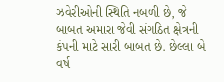ઝવેરીઓની સ્થિતિ નબળી છે, જે બાબત અમારા જેવી સંગઠિત ક્ષેત્રની કંપની માટે સારી બાબત છે. છેલ્લા બે વર્ષ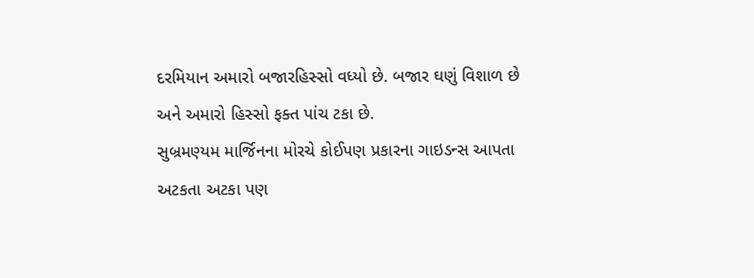દરમિયાન અમારો બજારહિસ્સો વધ્યો છે. બજાર ઘણું વિશાળ છે અને અમારો હિસ્સો ફક્ત પાંચ ટકા છે.
સુબ્રમણ્યમ માર્જિનના મોરચે કોઈપણ પ્રકારના ગાઇડન્સ આપતા અટકતા અટકા પણ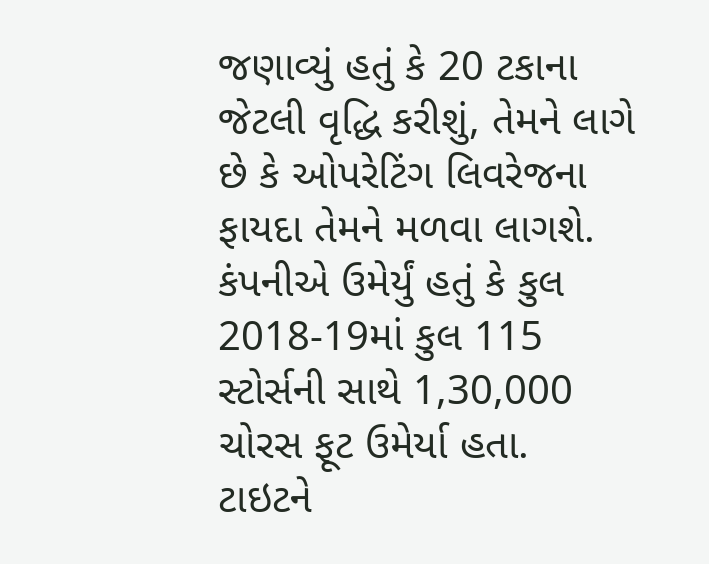જણાવ્યું હતું કે 20 ટકાના જેટલી વૃદ્ધિ કરીશું, તેમને લાગે છે કે ઓપરેટિંગ લિવરેજના ફાયદા તેમને મળવા લાગશે. કંપનીએ ઉમેર્યું હતું કે કુલ 2018-19માં કુલ 115 સ્ટોર્સની સાથે 1,30,000 ચોરસ ફૂટ ઉમેર્યા હતા.
ટાઇટને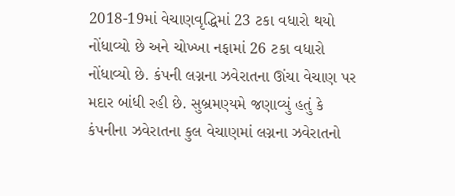2018-19માં વેચાણવૃદ્ધિમાં 23 ટકા વધારો થયો નોંધાવ્યો છે અને ચોખ્ખા નફામાં 26 ટકા વધારો નોંધાવ્યો છે. કંપની લગ્નના ઝવેરાતના ઊંચા વેચાણ પર મદાર બાંધી રહી છે. સુબ્રમણ્યમે જણાવ્યું હતું કે કંપનીના ઝવેરાતના કુલ વેચાણમાં લગ્નના ઝવેરાતનો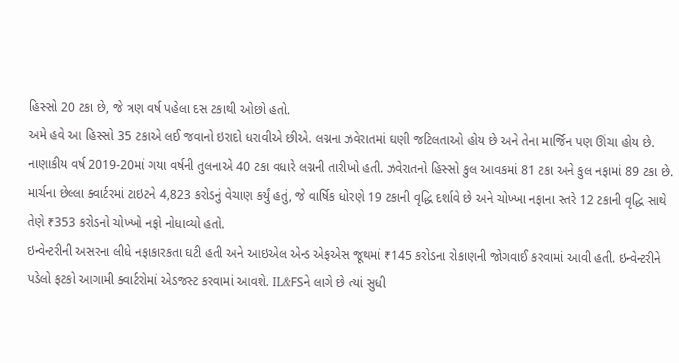હિસ્સો 20 ટકા છે, જે ત્રણ વર્ષ પહેલા દસ ટકાથી ઓછો હતો.
અમે હવે આ હિસ્સો 35 ટકાએ લઈ જવાનો ઇરાદો ધરાવીએ છીએ. લગ્નના ઝવેરાતમાં ઘણી જટિલતાઓ હોય છે અને તેના માર્જિન પણ ઊંચા હોય છે. નાણાકીય વર્ષ 2019-20માં ગયા વર્ષની તુલનાએ 40 ટકા વધારે લગ્નની તારીખો હતી. ઝવેરાતનો હિસ્સો કુલ આવકમાં 81 ટકા અને કુલ નફામાં 89 ટકા છે.
માર્ચના છેલ્લા ક્વાર્ટરમાં ટાઇટને 4,823 કરોડનું વેચાણ કર્યું હતું, જે વાર્ષિક ધોરણે 19 ટકાની વૃદ્ધિ દર્શાવે છે અને ચોખ્ખા નફાના સ્તરે 12 ટકાની વૃદ્ધિ સાથે તેણે ₹353 કરોડનો ચોખ્ખો નફો નોધાવ્યો હતો.
ઇન્વેન્ટરીની અસરના લીધે નફાકારકતા ઘટી હતી અને આઇએલ એન્ડ એફએસ જૂથમાં ₹145 કરોડના રોકાણની જોગવાઈ કરવામાં આવી હતી. ઇન્વેન્ટરીને પડેલો ફટકો આગામી ક્વાર્ટરોમાં એડજસ્ટ કરવામાં આવશે. IL&FSને લાગે છે ત્યાં સુધી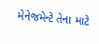મેનેજમેન્ટે તેના માટે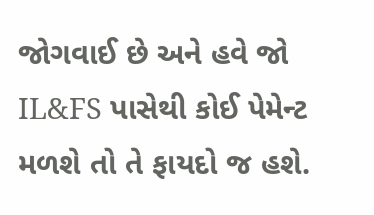જોગવાઈ છે અને હવે જો IL&FS પાસેથી કોઈ પેમેન્ટ મળશે તો તે ફાયદો જ હશે.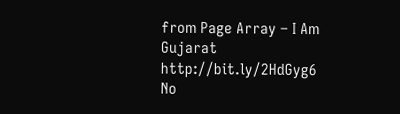from Page Array – I Am Gujarat http://bit.ly/2HdGyg6
No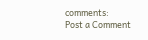comments:
Post a Comment